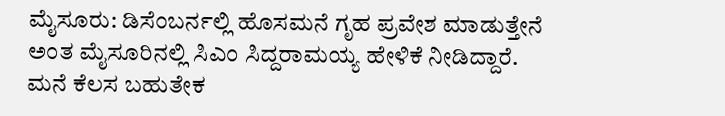ಮೈಸೂರು: ಡಿಸೆಂಬರ್ನಲ್ಲಿ ಹೊಸಮನೆ ಗೃಹ ಪ್ರವೇಶ ಮಾಡುತ್ತೇನೆ ಅಂತ ಮೈಸೂರಿನಲ್ಲಿ ಸಿಎಂ ಸಿದ್ದರಾಮಯ್ಯ ಹೇಳಿಕೆ ನೀಡಿದ್ದಾರೆ. ಮನೆ ಕೆಲಸ ಬಹುತೇಕ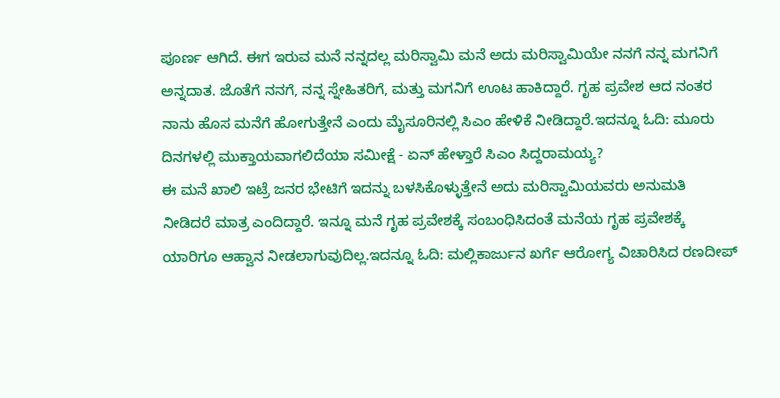ಪೂರ್ಣ ಆಗಿದೆ. ಈಗ ಇರುವ ಮನೆ ನನ್ನದಲ್ಲ ಮರಿಸ್ವಾಮಿ ಮನೆ ಅದು ಮರಿಸ್ವಾಮಿಯೇ ನನಗೆ ನನ್ನ ಮಗನಿಗೆ ಅನ್ನದಾತ. ಜೊತೆಗೆ ನನಗೆ, ನನ್ನ ಸ್ನೇಹಿತರಿಗೆ, ಮತ್ತು ಮಗನಿಗೆ ಊಟ ಹಾಕಿದ್ದಾರೆ. ಗೃಹ ಪ್ರವೇಶ ಆದ ನಂತರ ನಾನು ಹೊಸ ಮನೆಗೆ ಹೋಗುತ್ತೇನೆ ಎಂದು ಮೈಸೂರಿನಲ್ಲಿ ಸಿಎಂ ಹೇಳಿಕೆ ನೀಡಿದ್ದಾರೆ.ಇದನ್ನೂ ಓದಿ: ಮೂರು ದಿನಗಳಲ್ಲಿ ಮುಕ್ತಾಯವಾಗಲಿದೆಯಾ ಸಮೀಕ್ಷೆ - ಏನ್ ಹೇಳ್ತಾರೆ ಸಿಎಂ ಸಿದ್ದರಾಮಯ್ಯ?
ಈ ಮನೆ ಖಾಲಿ ಇಟ್ರೆ ಜನರ ಭೇಟಿಗೆ ಇದನ್ನು ಬಳಸಿಕೊಳ್ಳುತ್ತೇನೆ ಅದು ಮರಿಸ್ವಾಮಿಯವರು ಅನುಮತಿ ನೀಡಿದರೆ ಮಾತ್ರ ಎಂದಿದ್ದಾರೆ. ಇನ್ನೂ ಮನೆ ಗೃಹ ಪ್ರವೇಶಕ್ಕೆ ಸಂಬಂಧಿಸಿದಂತೆ ಮನೆಯ ಗೃಹ ಪ್ರವೇಶಕ್ಕೆ ಯಾರಿಗೂ ಆಹ್ವಾನ ನೀಡಲಾಗುವುದಿಲ್ಲ.ಇದನ್ನೂ ಓದಿ: ಮಲ್ಲಿಕಾರ್ಜುನ ಖರ್ಗೆ ಆರೋಗ್ಯ ವಿಚಾರಿಸಿದ ರಣದೀಪ್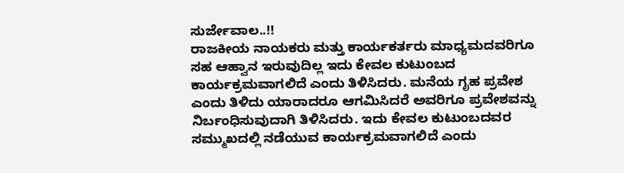ಸುರ್ಜೇವಾಲ..!!
ರಾಜಕೀಯ ನಾಯಕರು ಮತ್ತು ಕಾರ್ಯಕರ್ತರು ಮಾಧ್ಯಮದವರಿಗೂ ಸಹ ಆಹ್ವಾನ ಇರುವುದಿಲ್ಲ ಇದು ಕೇವಲ ಕುಟುಂಬದ ಕಾರ್ಯಕ್ರಮವಾಗಲಿದೆ ಎಂದು ತಿಳಿಸಿದರು. ಮನೆಯ ಗೃಹ ಪ್ರವೇಶ ಎಂದು ತಿಳಿದು ಯಾರಾದರೂ ಆಗಮಿಸಿದರೆ ಅವರಿಗೂ ಪ್ರವೇಶವನ್ನು ನಿರ್ಬಂಧಿಸುವುದಾಗಿ ತಿಳಿಸಿದರು. ಇದು ಕೇವಲ ಕುಟುಂಬದವರ ಸಮ್ಮುಖದಲ್ಲಿ ನಡೆಯುವ ಕಾರ್ಯಕ್ರಮವಾಗಲಿದೆ ಎಂದು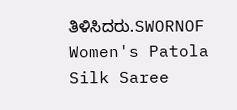ತಿಳಿಸಿದರು.SWORNOF Women's Patola Silk Saree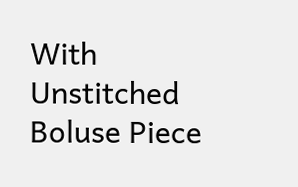With Unstitched Boluse Piece